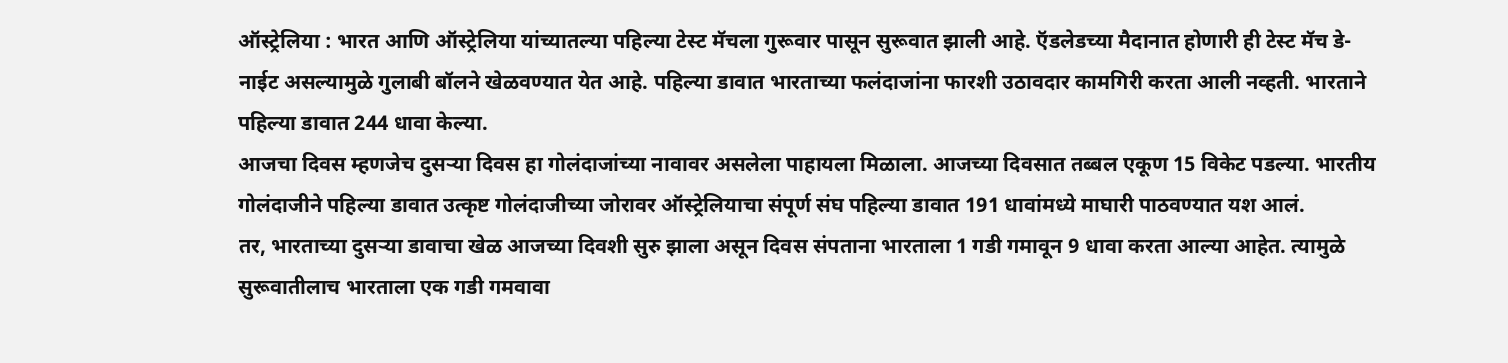ऑस्ट्रेलिया : भारत आणि ऑस्ट्रेलिया यांच्यातल्या पहिल्या टेस्ट मॅचला गुरूवार पासून सुरूवात झाली आहे. ऍडलेडच्या मैदानात होणारी ही टेस्ट मॅच डे-नाईट असल्यामुळे गुलाबी बॉलने खेळवण्यात येत आहे. पहिल्या डावात भारताच्या फलंदाजांना फारशी उठावदार कामगिरी करता आली नव्हती. भारताने पहिल्या डावात 244 धावा केल्या.
आजचा दिवस म्हणजेच दुसऱ्या दिवस हा गोलंदाजांच्या नावावर असलेला पाहायला मिळाला. आजच्या दिवसात तब्बल एकूण 15 विकेट पडल्या. भारतीय गोलंदाजीने पहिल्या डावात उत्कृष्ट गोलंदाजीच्या जोरावर ऑस्ट्रेलियाचा संपूर्ण संघ पहिल्या डावात 191 धावांमध्ये माघारी पाठवण्यात यश आलं.
तर, भारताच्या दुसऱ्या डावाचा खेळ आजच्या दिवशी सुरु झाला असून दिवस संपताना भारताला 1 गडी गमावून 9 धावा करता आल्या आहेत. त्यामुळे सुरूवातीलाच भारताला एक गडी गमवावा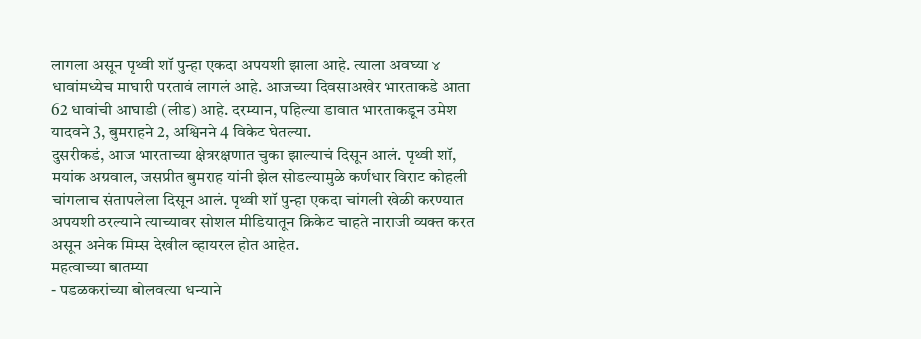लागला असून पृथ्वी शॉ पुन्हा एकदा अपयशी झाला आहे. त्याला अवघ्या ४ धावांमध्येच माघारी परतावं लागलं आहे. आजच्या दिवसाअखेर भारताकडे आता 62 धावांची आघाडी (लीड) आहे. दरम्यान, पहिल्या डावात भारताकडून उमेश यादवने 3, बुमराहने 2, अश्विनने 4 विकेट घेतल्या.
दुसरीकडं, आज भारताच्या क्षेत्ररक्षणात चुका झाल्याचं दिसून आलं. पृथ्वी शॉ, मयांक अग्रवाल, जसप्रीत बुमराह यांनी झेल सोडल्यामुळे कर्णधार विराट कोहली चांगलाच संतापलेला दिसून आलं. पृथ्वी शॉ पुन्हा एकदा चांगली खेळी करण्यात अपयशी ठरल्याने त्याच्यावर सोशल मीडियातून क्रिकेट चाहते नाराजी व्यक्त करत असून अनेक मिम्स देखील व्हायरल होत आहेत.
महत्वाच्या बातम्या
- पडळकरांच्या बोलवत्या धन्याने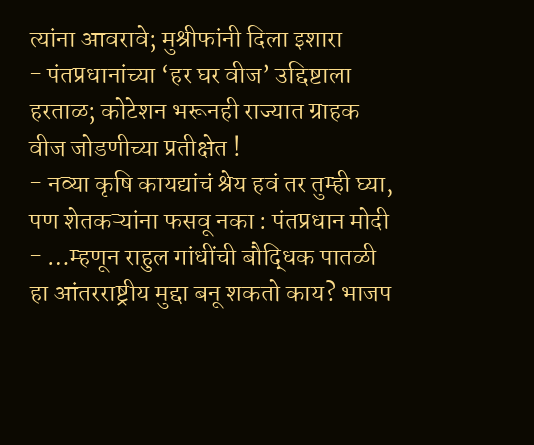त्यांना आवरावे; मुश्रीफांनी दिला इशारा
- पंतप्रधानांच्या ‘हर घर वीज’ उद्दिष्टाला हरताळ; कोटेशन भरूनही राज्यात ग्राहक वीज जोडणीच्या प्रतीक्षेत !
- नव्या कृषि कायद्यांचं श्रेय हवं तर तुम्ही घ्या, पण शेतकऱ्यांना फसवू नका : पंतप्रधान मोदी
- …म्हणून राहुल गांधींची बौद्धिक पातळी हा आंतरराष्ट्रीय मुद्दा बनू शकतो काय? भाजप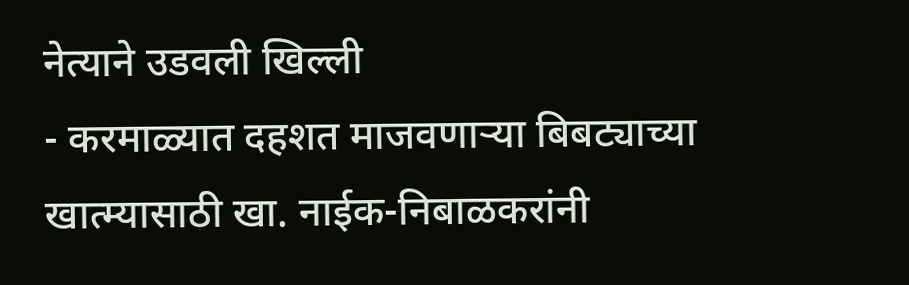नेत्याने उडवली खिल्ली
- करमाळ्यात दहशत माजवणाऱ्या बिबट्याच्या खात्म्यासाठी खा. नाईक-निबाळकरांनी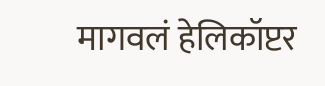मागवलं हेलिकॉप्टर